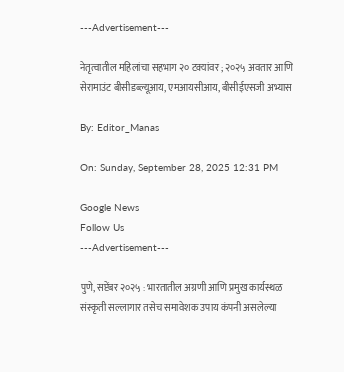---Advertisement---

नेतृत्वातील महिलांचा सहभाग २० टक्यांवर ; २०२५ अवतार आणि सेरामाउंट बीसीडब्ल्यूआय, एमआयसीआय, बीसीईएसजी अभ्यास

By: Editor_Manas

On: Sunday, September 28, 2025 12:31 PM

Google News
Follow Us
---Advertisement---

पुणे, सप्टेंबर २०२५ : भारतातील अग्रणी आणि प्रमुख कार्यस्थळ संस्कृती सल्लागार तसेच समावेशक उपाय कंपनी असलेल्या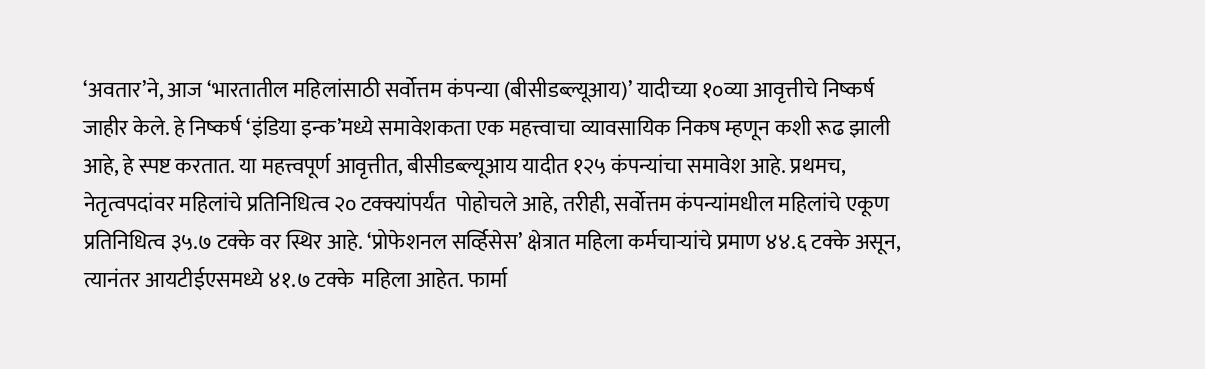‘अवतार’ने, आज ‘भारतातील महिलांसाठी सर्वोत्तम कंपन्या (बीसीडब्ल्यूआय)’ यादीच्या १०व्या आवृत्तीचे निष्कर्ष जाहीर केले. हे निष्कर्ष ‘इंडिया इन्क’मध्ये समावेशकता एक महत्त्वाचा व्यावसायिक निकष म्हणून कशी रूढ झाली आहे, हे स्पष्ट करतात. या महत्त्वपूर्ण आवृत्तीत, बीसीडब्ल्यूआय यादीत १२५ कंपन्यांचा समावेश आहे. प्रथमच, नेतृत्वपदांवर महिलांचे प्रतिनिधित्व २० टक्क्यांपर्यंत  पोहोचले आहे, तरीही, सर्वोत्तम कंपन्यांमधील महिलांचे एकूण प्रतिनिधित्व ३५.७ टक्के वर स्थिर आहे. ‘प्रोफेशनल सर्व्हिसेस’ क्षेत्रात महिला कर्मचाऱ्यांचे प्रमाण ४४.६ टक्के असून, त्यानंतर आयटीईएसमध्ये ४१.७ टक्के  महिला आहेत. फार्मा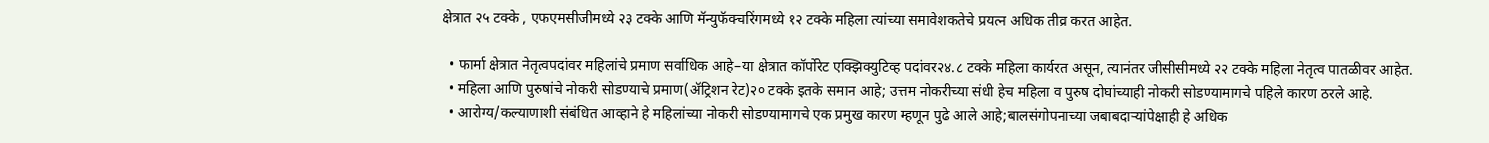क्षेत्रात २५ टक्के , एफएमसीजीमध्ये २३ टक्के आणि मॅन्युफॅक्चरिंगमध्ये १२ टक्के महिला त्यांच्या समावेशकतेचे प्रयत्न अधिक तीव्र करत आहेत.

  • फार्मा क्षेत्रात नेतृत्वपदांवर महिलांचे प्रमाण सर्वाधिक आहे–या क्षेत्रात कॉर्पोरेट एक्झिक्युटिव्ह पदांवर२४.८ टक्के महिला कार्यरत असून, त्यानंतर जीसीसीमध्ये २२ टक्के महिला नेतृत्व पातळीवर आहेत.
  • महिला आणि पुरुषांचे नोकरी सोडण्याचे प्रमाण(ॲट्रिशन रेट)२० टक्के इतके समान आहे; उत्तम नोकरीच्या संधी हेच महिला व पुरुष दोघांच्याही नोकरी सोडण्यामागचे पहिले कारण ठरले आहे.
  • आरोग्य/कल्याणाशी संबंधित आव्हाने हे महिलांच्या नोकरी सोडण्यामागचे एक प्रमुख कारण म्हणून पुढे आले आहे;बालसंगोपनाच्या जबाबदाऱ्यांपेक्षाही हे अधिक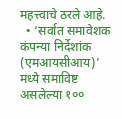महत्त्वाचे ठरले आहे.
  • ‘सर्वात समावेशक कंपन्या निर्देशांक (एमआयसीआय)’ मध्ये समाविष्ट असलेल्या १००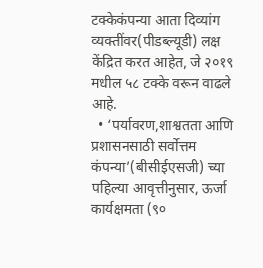टक्केकंपन्या आता दिव्यांग व्यक्तींवर(पीडब्ल्यूडी) लक्ष केंद्रित करत आहेत, जे २०१९ मधील ५८ टक्के वरून वाढले आहे.
  • ‘पर्यावरण,शाश्वतता आणि प्रशासनसाठी सर्वोत्तम कंपन्या’(बीसीईएसजी) च्या पहिल्या आवृत्तीनुसार, ऊर्जा कार्यक्षमता (९०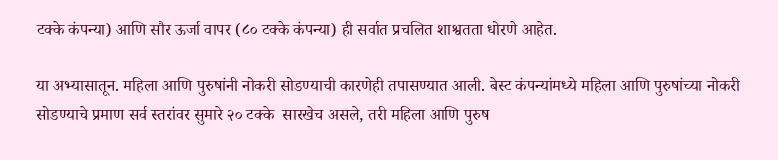टक्के कंपन्या) आणि सौर ऊर्जा वापर (८० टक्के कंपन्या) ही सर्वात प्रचलित शाश्वतता धोरणे आहेत.

या अभ्यासातून. महिला आणि पुरुषांनी नोकरी सोडण्याची कारणेही तपासण्यात आली. बेस्ट कंपन्यांमध्ये महिला आणि पुरुषांच्या नोकरी सोडण्याचे प्रमाण सर्व स्तरांवर सुमारे २० टक्के  सारखेच असले, तरी महिला आणि पुरुष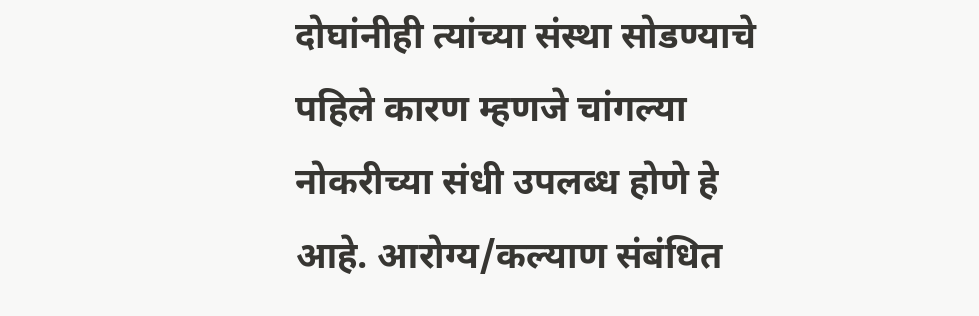दोघांनीही त्यांच्या संस्था सोडण्याचे पहिले कारण म्हणजे चांगल्या नोकरीच्या संधी उपलब्ध होणे हे आहे. आरोग्य/कल्याण संबंधित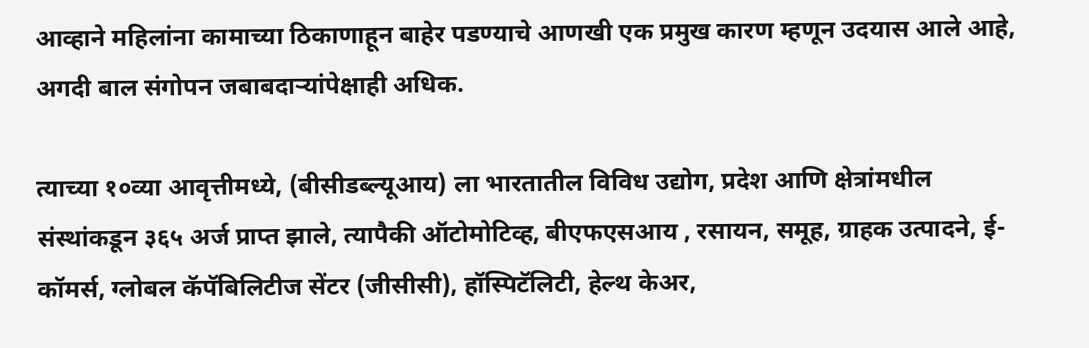आव्हाने महिलांना कामाच्या ठिकाणाहून बाहेर पडण्याचे आणखी एक प्रमुख कारण म्हणून उदयास आले आहे, अगदी बाल संगोपन जबाबदाऱ्यांपेक्षाही अधिक.

त्याच्या १०व्या आवृत्तीमध्ये, (बीसीडब्ल्यूआय) ला भारतातील विविध उद्योग, प्रदेश आणि क्षेत्रांमधील संस्थांकडून ३६५ अर्ज प्राप्त झाले, त्यापैकी ऑटोमोटिव्ह, बीएफएसआय , रसायन, समूह, ग्राहक उत्पादने, ई-कॉमर्स, ग्लोबल कॅपॅबिलिटीज सेंटर (जीसीसी), हॉस्पिटॅलिटी, हेल्थ केअर,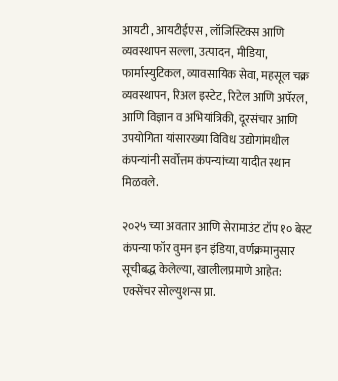आयटी , आयटीईएस , लॉजिस्टिक्स आणि व्यवस्थापन सल्ला, उत्पादन, मीडिया, फार्मास्युटिकल, व्यावसायिक सेवा, महसूल चक्र व्यवस्थापन, रिअल इस्टेट, रिटेल आणि अपॅरल, आणि विज्ञान व अभियांत्रिकी, दूरसंचार आणि उपयोगिता यांसारख्या विविध उद्योगांमधील कंपन्यांनी सर्वोत्तम कंपन्यांच्या यादीत स्थान मिळवले.

२०२५ च्या अवतार आणि सेरामाउंट टॉप १० बेस्ट कंपन्या फॉर वुमन इन इंडिया, वर्णक्रमानुसार सूचीबद्ध केलेल्या, खालीलप्रमाणे आहेत: एक्सेंचर सोल्युशन्स प्रा.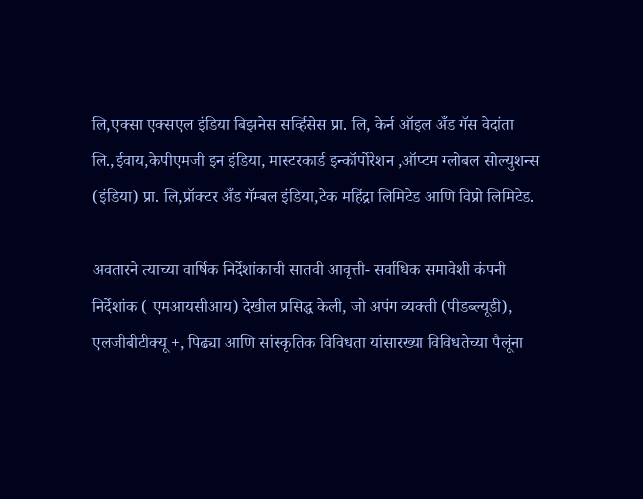लि,एक्सा एक्सएल इंडिया बिझनेस सर्व्हिसेस प्रा. लि, केर्न ऑइल अँड गॅस वेदांता  लि.,ईवाय,केपीएमजी इन इंडिया, मास्टरकार्ड इन्कॉर्पोरेशन ,ऑप्टम ग्लोबल सोल्युशन्स (इंडिया) प्रा. लि,प्रॉक्टर अँड गॅम्बल इंडिया,टेक महिंद्रा लिमिटेड आणि विप्रो लिमिटेड.

अवतारने त्याच्या वार्षिक निर्देशांकाची सातवी आवृत्ती- सर्वाधिक समावेशी कंपनी निर्देशांक ( एमआयसीआय) देखील प्रसिद्ध केली, जो अपंग व्यक्ती (पीडब्ल्यूडी), एलजीबीटीक्यू +, पिढ्या आणि सांस्कृतिक विविधता यांसारख्या विविधतेच्या पैलूंना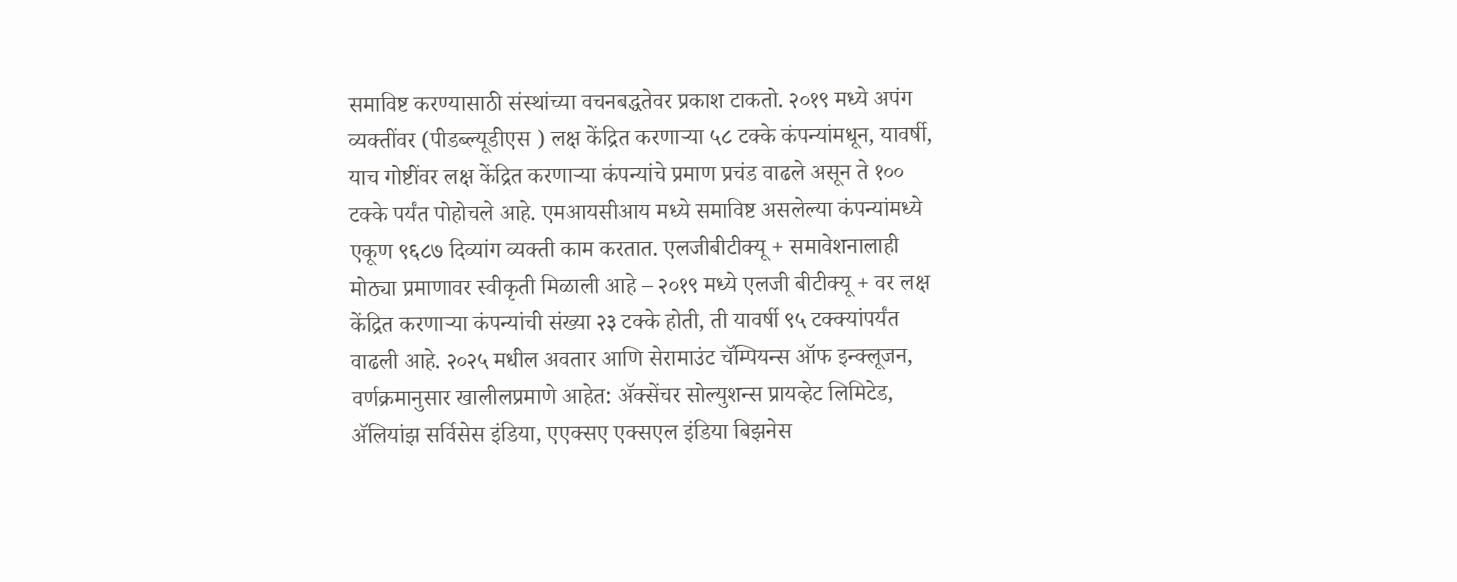समाविष्ट करण्यासाठी संस्थांच्या वचनबद्धतेवर प्रकाश टाकतो. २०१९ मध्ये अपंग व्यक्तींवर (पीडब्ल्यूडीएस ) लक्ष केंद्रित करणाऱ्या ५८ टक्के कंपन्यांमधून, यावर्षी, याच गोष्टींवर लक्ष केंद्रित करणाऱ्या कंपन्यांचे प्रमाण प्रचंड वाढले असून ते १०० टक्के पर्यंत पोहोचले आहे. एमआयसीआय मध्ये समाविष्ट असलेल्या कंपन्यांमध्ये एकूण ९६८७ दिव्यांग व्यक्ती काम करतात. एलजीबीटीक्यू + समावेशनालाही मोठ्या प्रमाणावर स्वीकृती मिळाली आहे – २०१९ मध्ये एलजी बीटीक्यू + वर लक्ष केंद्रित करणाऱ्या कंपन्यांची संख्या २३ टक्के होती, ती यावर्षी ९५ टक्क्यांपर्यंत वाढली आहे. २०२५ मधील अवतार आणि सेरामाउंट चॅम्पियन्स ऑफ इन्क्लूजन, वर्णक्रमानुसार खालीलप्रमाणे आहेत: ॲक्सेंचर सोल्युशन्स प्रायव्हेट लिमिटेड, ॲलियांझ सर्विसेस इंडिया, एएक्सए एक्सएल इंडिया बिझनेस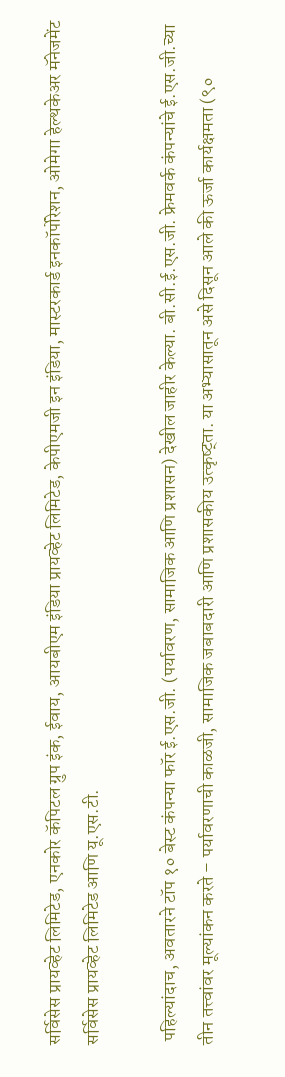सर्विसेस प्रायव्हेट लिमिटेड, एनकोर कॅपिटल ग्रुप इंक, ईवाय, आयबीएम इंडिया प्रायव्हेट लिमिटेड, केपीएमजी इन इंडिया, मास्टरकार्ड इनकॉर्पोरेशन, ओमेगा हेल्थकेअर मॅनेजमेंट सर्विसेस प्रायव्हेट लिमिटेड आणि यू.एस.टी.

 पहिल्यांदाच, अवतारने टॉप १० बेस्ट कंपन्या फॉर ई.एस.जी. (पर्यावरण, सामाजिक आणि प्रशासन) देखील जाहीर केल्या. बी.सी.ई.एस.जी. फ्रेमवर्क कंपन्यांचे ई.एस.जी.च्या तीन तत्त्वांवर मूल्यांकन करते – पर्यावरणाची काळजी, सामाजिक जबाबदारी आणि प्रशासकीय उत्कृष्ट्ता. या अभ्यासातून असे दिसून आले की ऊर्जा कार्यक्षमता (९०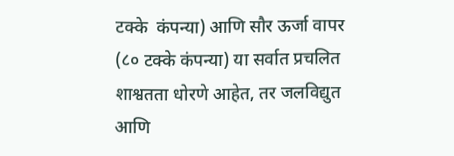टक्के  कंपन्या) आणि सौर ऊर्जा वापर (८० टक्के कंपन्या) या सर्वात प्रचलित शाश्वतता धोरणे आहेत, तर जलविद्युत आणि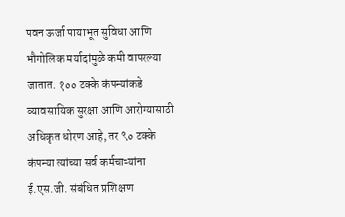पवन ऊर्जा पायाभूत सुविधा आणि भौगोलिक मर्यादांमुळे कमी वापरल्या जातात. १०० टक्के कंपन्यांकडे व्यावसायिक सुरक्षा आणि आरोग्यासाठी अधिकृत धोरण आहे, तर ९० टक्के कंपन्या त्यांच्या सर्व कर्मचाऱ्यांना ई.एस.जी. संबंधित प्रशिक्षण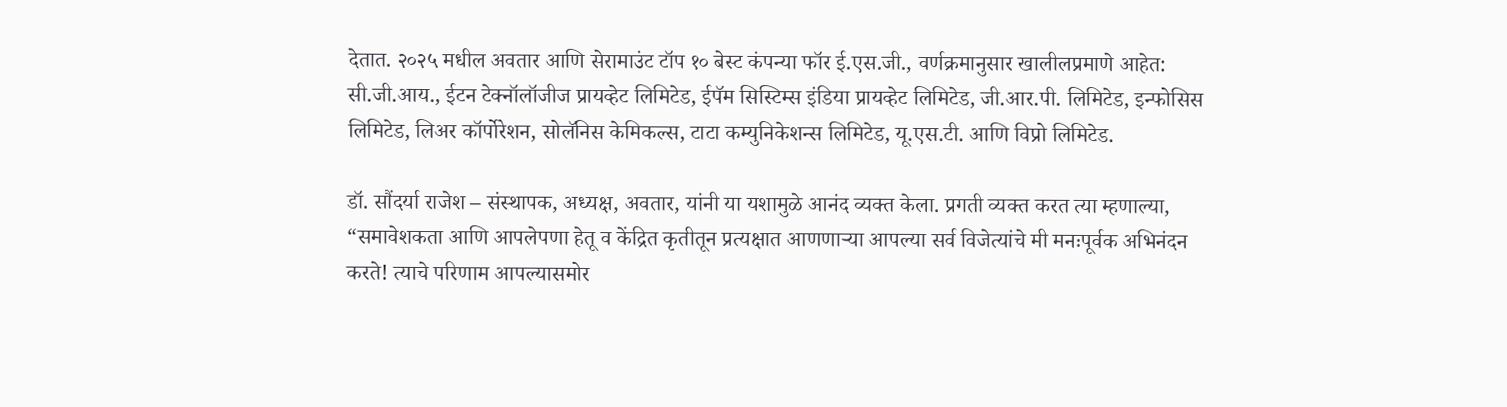देतात. २०२५ मधील अवतार आणि सेरामाउंट टॉप १० बेस्ट कंपन्या फॉर ई.एस.जी., वर्णक्रमानुसार खालीलप्रमाणे आहेत: सी.जी.आय., ईटन टेक्नॉलॉजीज प्रायव्हेट लिमिटेड, ईपॅम सिस्टिम्स इंडिया प्रायव्हेट लिमिटेड, जी.आर.पी. लिमिटेड, इन्फोसिस लिमिटेड, लिअर कॉर्पोरेशन, सोलॅनिस केमिकल्स, टाटा कम्युनिकेशन्स लिमिटेड, यू.एस.टी. आणि विप्रो लिमिटेड.

डॉ. सौंदर्या राजेश – संस्थापक, अध्यक्ष, अवतार, यांनी या यशामुळे आनंद व्यक्त केला. प्रगती व्यक्त करत त्या म्हणाल्या, “समावेशकता आणि आपलेपणा हेतू व केंद्रित कृतीतून प्रत्यक्षात आणणाऱ्या आपल्या सर्व विजेत्यांचे मी मनःपूर्वक अभिनंदन करते! त्याचे परिणाम आपल्यासमोर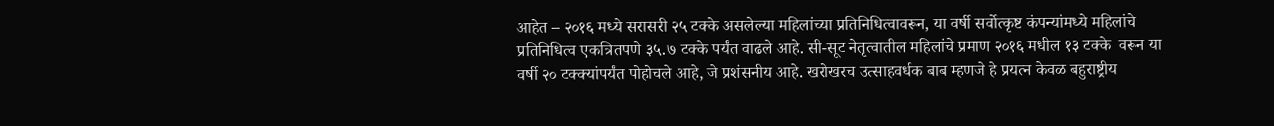आहेत – २०१६ मध्ये सरासरी २५ टक्के असलेल्या महिलांच्या प्रतिनिधित्वावरून, या वर्षी सर्वोत्कृष्ट कंपन्यांमध्ये महिलांचे प्रतिनिधित्व एकत्रितपणे ३५.७ टक्के पर्यंत वाढले आहे. सी-सूट नेतृत्वातील महिलांचे प्रमाण २०१६ मधील १३ टक्के  वरून या वर्षी २० टक्क्यांपर्यंत पोहोचले आहे, जे प्रशंसनीय आहे. खरोखरच उत्साहवर्धक बाब म्हणजे हे प्रयत्न केवळ बहुराष्ट्रीय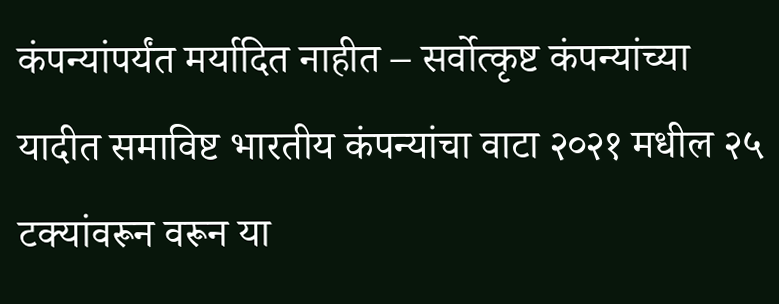कंपन्यांपर्यंत मर्यादित नाहीत – सर्वोत्कृष्ट कंपन्यांच्या यादीत समाविष्ट भारतीय कंपन्यांचा वाटा २०२१ मधील २५ टक्यांवरून वरून या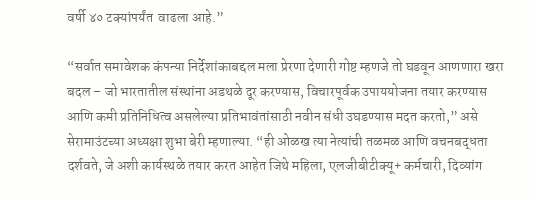वर्षी ४० टक्यांपर्यंत  वाढला आहे.”

“सर्वात समावेशक कंपन्या निर्देशांकाबद्दल मला प्रेरणा देणारी गोष्ट म्हणजे तो घडवून आणणारा खरा बदल – जो भारतातील संस्थांना अडथळे दूर करण्यास, विचारपूर्वक उपाययोजना तयार करण्यास आणि कमी प्रतिनिधित्व असलेल्या प्रतिभावंतांसाठी नवीन संधी उघडण्यास मदत करतो,” असे सेरामाउंटच्या अध्यक्षा शुभा बेरी म्हणाल्या. “ही ओळख त्या नेत्यांची तळमळ आणि वचनबद्धता दर्शवते, जे अशी कार्यस्थळे तयार करत आहेत जिथे महिला, एलजीबीटीक्यू+ कर्मचारी, दिव्यांग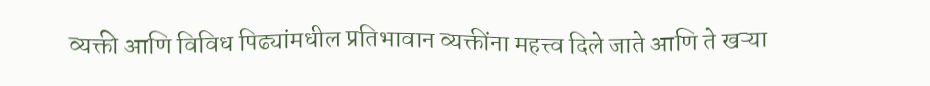व्यक्ती आणि विविध पिढ्यांमधील प्रतिभावान व्यक्तींना महत्त्व दिले जाते आणि ते खऱ्या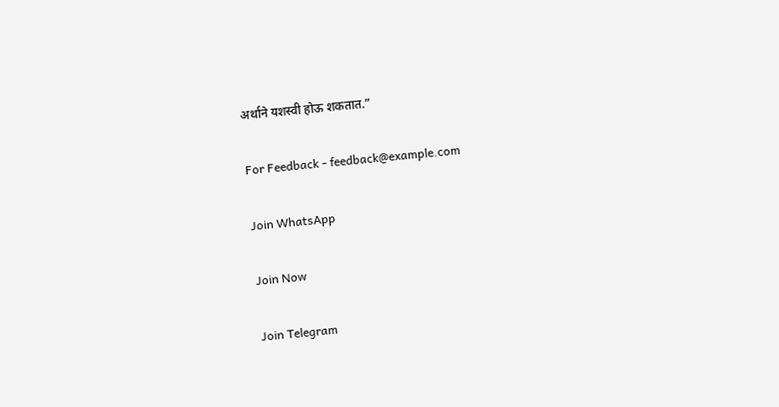अर्थाने यशस्वी होऊ शकतात.”

For Feedback - feedback@example.com

Join WhatsApp

Join Now

Join Telegram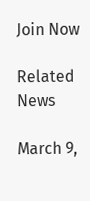Join Now

Related News

March 9,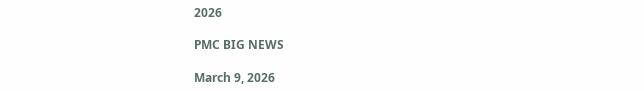2026

PMC BIG NEWS

March 9, 2026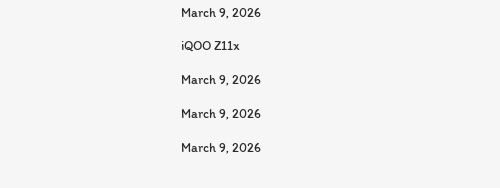March 9, 2026

iQOO Z11x

March 9, 2026

March 9, 2026

March 9, 2026